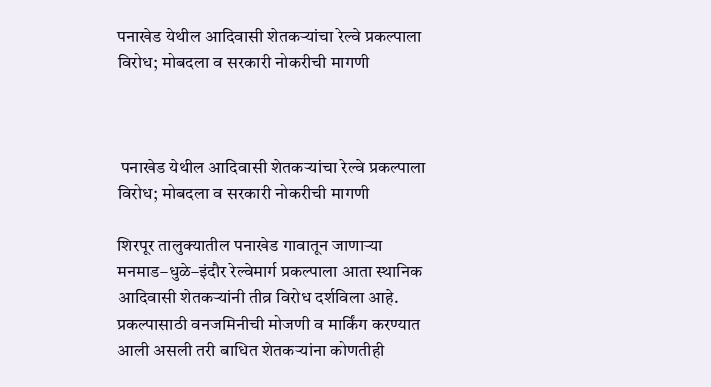पनाखेड येथील आदिवासी शेतकऱ्यांचा रेल्वे प्रकल्पाला विरोध; मोबदला व सरकारी नोकरीची मागणी



 पनाखेड येथील आदिवासी शेतकऱ्यांचा रेल्वे प्रकल्पाला विरोध; मोबदला व सरकारी नोकरीची मागणी

शिरपूर तालुक्यातील पनाखेड गावातून जाणाऱ्या मनमाड–धुळे–इंदौर रेल्वेमार्ग प्रकल्पाला आता स्थानिक आदिवासी शेतकऱ्यांनी तीव्र विरोध दर्शविला आहे. प्रकल्पासाठी वनजमिनीची मोजणी व मार्किंग करण्यात आली असली तरी बाधित शेतकऱ्यांना कोणतीही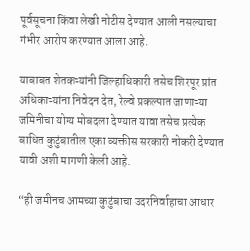पूर्वसूचना किंवा लेखी नोटीस देण्यात आली नसल्याचा गंभीर आरोप करण्यात आला आहे.

याबाबत शेतकऱ्यांनी जिल्हाधिकारी तसेच शिरपूर प्रांत अधिकाऱ्यांना निवेदन देत, रेल्वे प्रकल्पात जाणाऱ्या जमिनीचा योग्य मोबदला देण्यात यावा तसेच प्रत्येक बाधित कुटुंबातील एका व्यक्तीस सरकारी नोकरी देण्यात यावी अशी मागणी केली आहे.

“ही जमीनच आमच्या कुटुंबाचा उदरनिर्वाहाचा आधार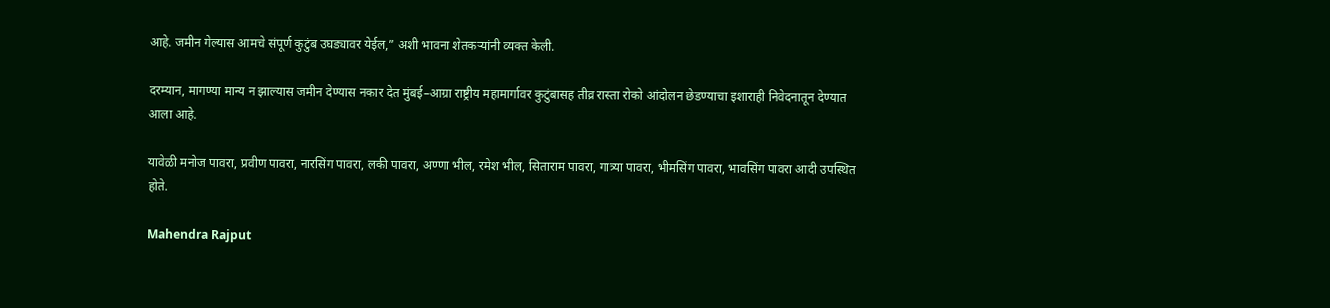आहे. जमीन गेल्यास आमचे संपूर्ण कुटुंब उघड्यावर येईल,” अशी भावना शेतकऱ्यांनी व्यक्त केली.

दरम्यान, मागण्या मान्य न झाल्यास जमीन देण्यास नकार देत मुंबई–आग्रा राष्ट्रीय महामार्गावर कुटुंबासह तीव्र रास्ता रोको आंदोलन छेडण्याचा इशाराही निवेदनातून देण्यात आला आहे.

यावेळी मनोज पावरा, प्रवीण पावरा, नारसिंग पावरा, लकी पावरा, अण्णा भील, रमेश भील, सिताराम पावरा, गात्र्या पावरा, भीमसिंग पावरा, भावसिंग पावरा आदी उपस्थित होते.

Mahendra Rajput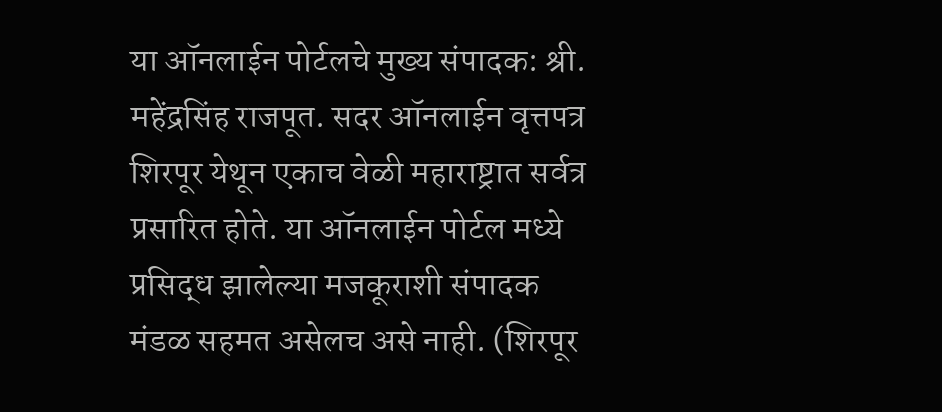या ऑनलाईन पोर्टलचे मुख्य संपादक: श्री. महेंद्रसिंह राजपूत. सदर ऑनलाईन वृत्तपत्र शिरपूर येथून एकाच वेळी महाराष्ट्रात सर्वत्र प्रसारित होते. या ऑनलाईन पोर्टल मध्ये प्रसिद्ध झालेल्या मजकूराशी संपादक मंडळ सहमत असेलच असे नाही. (शिरपूर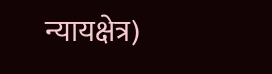न्यायक्षेत्र)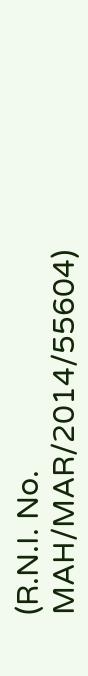(R.N.I. No. MAH/MAR/2014/55604)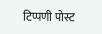टिप्पणी पोस्ट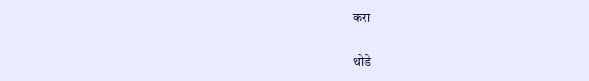करा

थोडे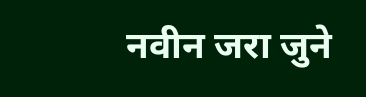नवीन जरा जुने